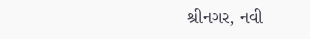શ્રીનગર, નવી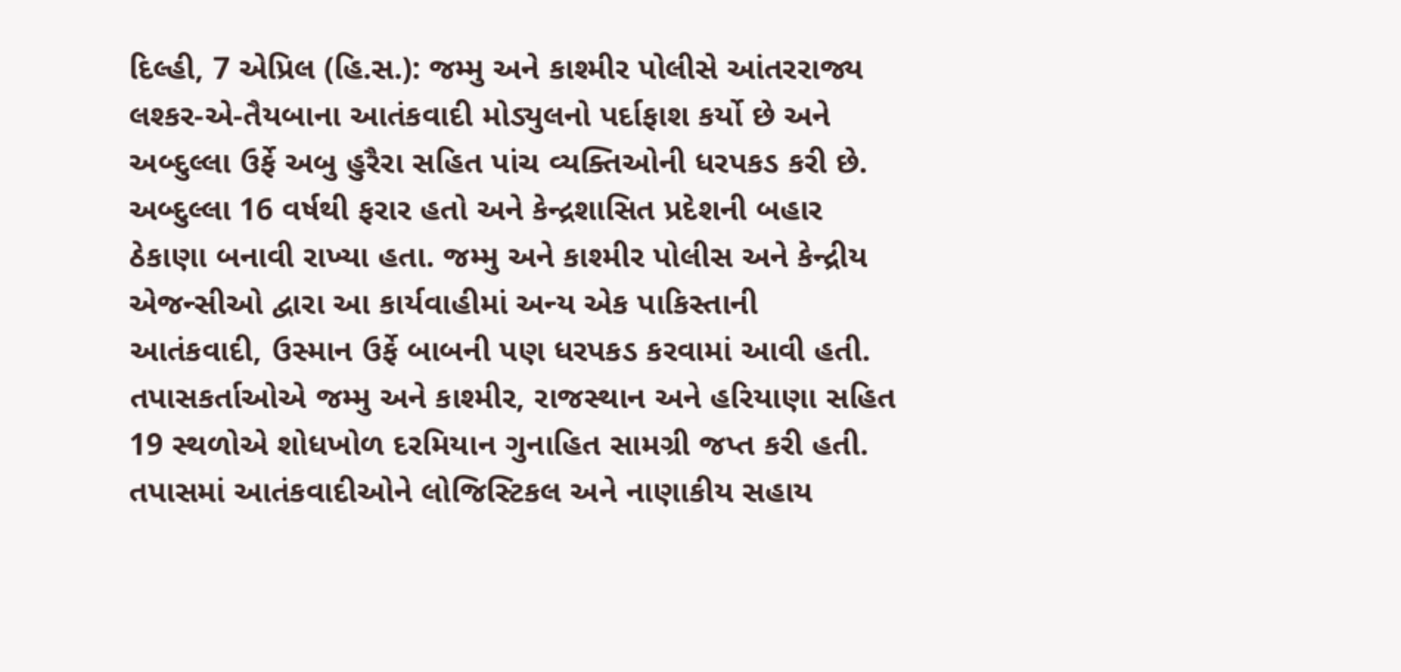દિલ્હી, 7 એપ્રિલ (હિ.સ.): જમ્મુ અને કાશ્મીર પોલીસે આંતરરાજ્ય લશ્કર-એ-તૈયબાના આતંકવાદી મોડ્યુલનો પર્દાફાશ કર્યો છે અને અબ્દુલ્લા ઉર્ફે અબુ હુરૈરા સહિત પાંચ વ્યક્તિઓની ધરપકડ કરી છે. અબ્દુલ્લા 16 વર્ષથી ફરાર હતો અને કેન્દ્રશાસિત પ્રદેશની બહાર ઠેકાણા બનાવી રાખ્યા હતા. જમ્મુ અને કાશ્મીર પોલીસ અને કેન્દ્રીય એજન્સીઓ દ્વારા આ કાર્યવાહીમાં અન્ય એક પાકિસ્તાની આતંકવાદી, ઉસ્માન ઉર્ફે બાબની પણ ધરપકડ કરવામાં આવી હતી.
તપાસકર્તાઓએ જમ્મુ અને કાશ્મીર, રાજસ્થાન અને હરિયાણા સહિત 19 સ્થળોએ શોધખોળ દરમિયાન ગુનાહિત સામગ્રી જપ્ત કરી હતી. તપાસમાં આતંકવાદીઓને લોજિસ્ટિકલ અને નાણાકીય સહાય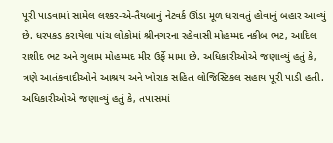પૂરી પાડવામાં સામેલ લશ્કર-એ-તૈયબાનું નેટવર્ક ઊંડા મૂળ ધરાવતું હોવાનું બહાર આવ્યું છે. ધરપકડ કરાયેલા પાંચ લોકોમાં શ્રીનગરના રહેવાસી મોહમ્મદ નકીબ ભટ, આદિલ રાશીદ ભટ અને ગુલામ મોહમ્મદ મીર ઉર્ફે મામા છે. અધિકારીઓએ જણાવ્યું હતું કે, ત્રણે આતંકવાદીઓને આશ્રય અને ખોરાક સહિત લોજિસ્ટિકલ સહાય પૂરી પાડી હતી.
અધિકારીઓએ જણાવ્યું હતું કે, તપાસમાં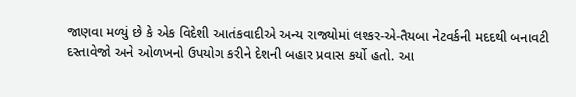જાણવા મળ્યું છે કે એક વિદેશી આતંકવાદીએ અન્ય રાજ્યોમાં લશ્કર-એ-તૈયબા નેટવર્કની મદદથી બનાવટી દસ્તાવેજો અને ઓળખનો ઉપયોગ કરીને દેશની બહાર પ્રવાસ કર્યો હતો. આ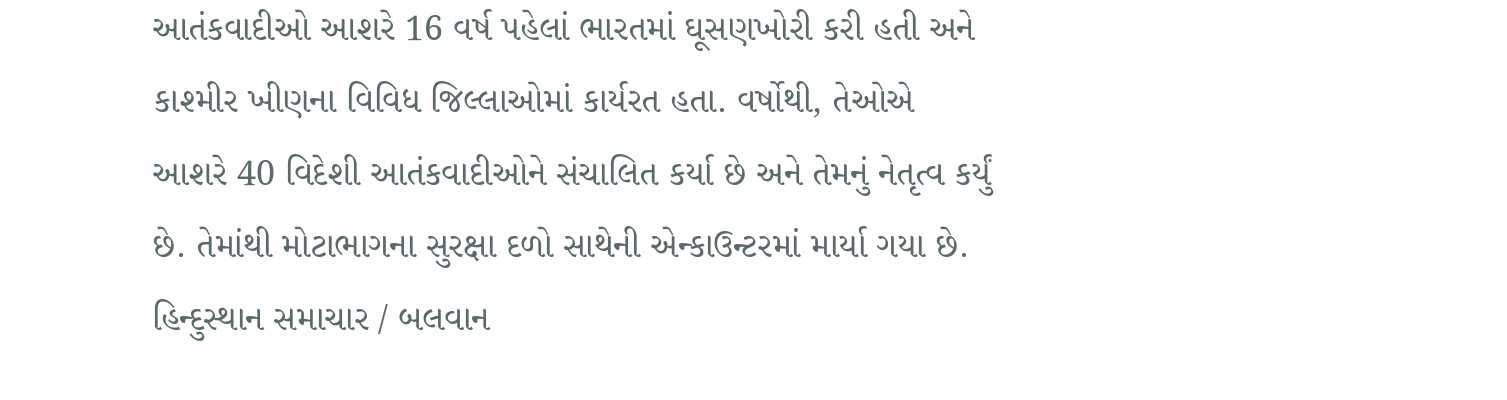આતંકવાદીઓ આશરે 16 વર્ષ પહેલાં ભારતમાં ઘૂસણખોરી કરી હતી અને કાશ્મીર ખીણના વિવિધ જિલ્લાઓમાં કાર્યરત હતા. વર્ષોથી, તેઓએ આશરે 40 વિદેશી આતંકવાદીઓને સંચાલિત કર્યા છે અને તેમનું નેતૃત્વ કર્યું છે. તેમાંથી મોટાભાગના સુરક્ષા દળો સાથેની એન્કાઉન્ટરમાં માર્યા ગયા છે.
હિન્દુસ્થાન સમાચાર / બલવાન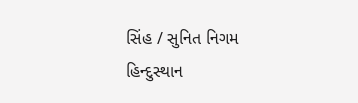સિંહ / સુનિત નિગમ
હિન્દુસ્થાન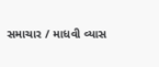સમાચાર / માધવી વ્યાસ